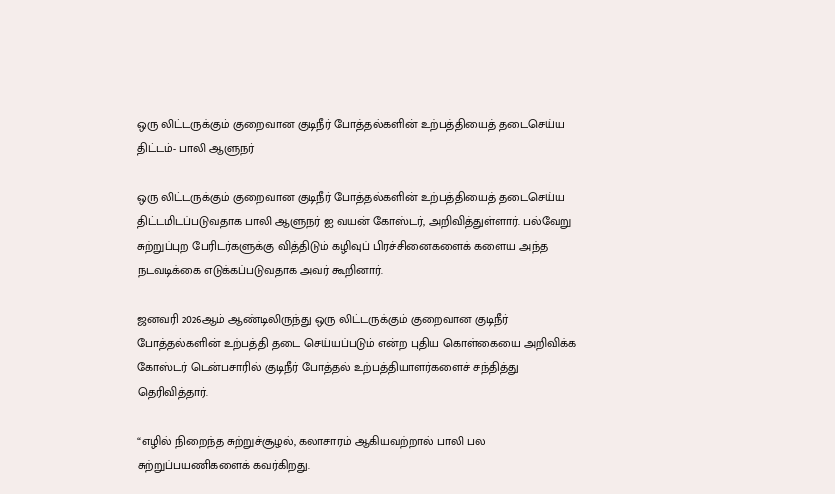ஒரு லிட்டருக்கும் குறைவான குடிநீர் போத்தல்களின் உற்பத்தியைத் தடைசெய்ய திட்டம்- பாலி ஆளுநர்

ஒரு லிட்டருக்கும் குறைவான குடிநீர் போத்தல்களின் உற்பத்தியைத் தடைசெய்ய திட்டமிடப்படுவதாக பாலி ஆளுநர் ஐ வயன் கோஸ்டர், அறிவித்துள்ளார். பல்வேறு சுற்றுப்புற பேரிடர்களுக்கு வித்திடும் கழிவுப் பிரச்சினைகளைக் களைய அந்த நடவடிக்கை எடுக்கப்படுவதாக அவர் கூறினார்.

ஜனவரி 2026ஆம் ஆண்டிலிருந்து ஒரு லிட்டருக்கும் குறைவான குடிநீர் போத்தல்களின் உற்பத்தி தடை செய்யப்படும் என்ற புதிய கொள்கையை அறிவிக்க கோஸ்டர் டென்பசாரில் குடிநீர் போத்தல் உற்பத்தியாளர்களைச் சந்தித்து தெரிவித்தார்.

“எழில் நிறைந்த சுற்றுச்சூழல், கலாசாரம் ஆகியவற்றால் பாலி பல சுற்றுப்பயணிகளைக் கவர்கிறது.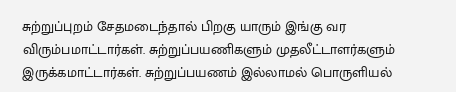சுற்றுப்புறம் சேதமடைந்தால் பிறகு யாரும் இங்கு வர விரும்பமாட்டார்கள். சுற்றுப்பயணிகளும் முதலீட்டாளர்களும் இருக்கமாட்டார்கள். சுற்றுப்பயணம் இல்லாமல் பொருளியல்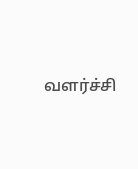வளர்ச்சி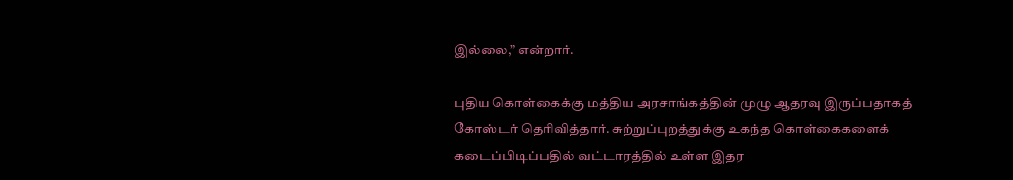இல்லை,” என்றார்.

புதிய கொள்கைக்கு மத்திய அரசாங்கத்தின் முழு ஆதரவு இருப்பதாகத் கோஸ்டர் தெரிவித்தார். சுற்றுப்புறத்துக்கு உகந்த கொள்கைகளைக் கடைப்பிடிப்பதில் வட்டாரத்தில் உள்ள இதர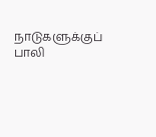நாடுகளுக்குப் பாலி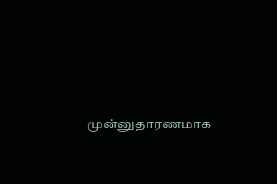முன்னுதாரணமாக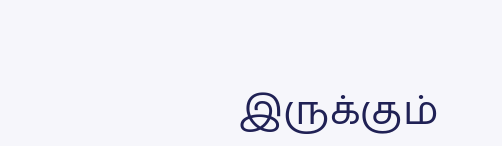இருக்கும்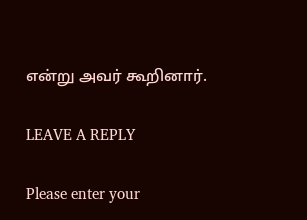என்று அவர் கூறினார்.

LEAVE A REPLY

Please enter your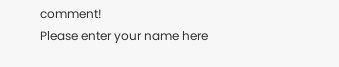comment!
Please enter your name here